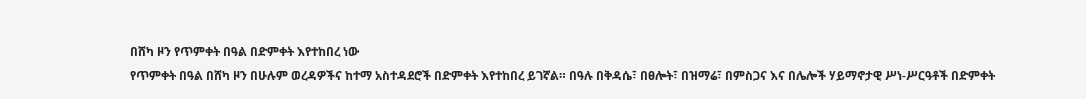በሸካ ዞን የጥምቀት በዓል በድምቀት እየተከበረ ነው
የጥምቀት በዓል በሸካ ዞን በሁሉም ወረዳዎችና ከተማ አስተዳደሮች በድምቀት እየተከበረ ይገኛል። በዓሉ በቅዳሴ፣ በፀሎት፣ በዝማሬ፣ በምስጋና እና በሌሎች ሃይማኖታዊ ሥነ-ሥርዓቶች በድምቀት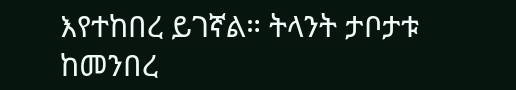እየተከበረ ይገኛል። ትላንት ታቦታቱ ከመንበረ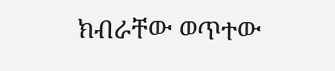ክብራቸው ወጥተው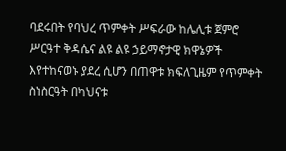ባደሩበት የባህረ ጥምቀት ሥፍራው ከሌሊቱ ጀምሮ ሥርዓተ ቅዳሴና ልዩ ልዩ ኃይማኖታዊ ክዋኔዎች እየተከናወኑ ያደረ ሲሆን በጠዋቱ ክፍለጊዜም የጥምቀት ስነስርዓት በካህናቱ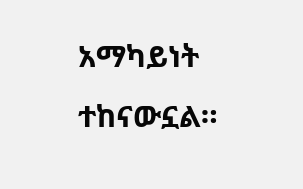አማካይነት ተከናውኗል።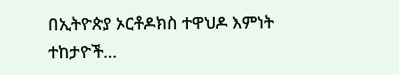በኢትዮጵያ ኦርቶዶክስ ተዋህዶ እምነት ተከታዮች…